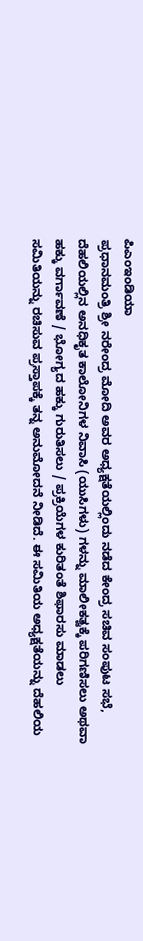ಪಿಎಂಇಂಡಿಯಾ
ಪ್ರಧಾನಮಂತ್ರಿ ಶ್ರೀ ನರೇಂದ್ರ ಮೋದಿ ಅವರ ಅಧ್ಯಕ್ಷತೆಯಲ್ಲಿಂದು ನಡೆದ ಕೇಂದ್ರ ಸಚಿವ ಸಂಪುಟ ಸಭೆ, ದೆಹಲಿಯಲ್ಲಿನ ಅನಧಿಕೃತ ಕಾಲೋನಿಗಳ ನಿವಾಸಿ (ಯುಸಿಗಳು) ಗಳನ್ನು ಮಾಲೀಕತ್ವಕ್ಕೆ ಪರಿಗಣಿಸಲು ಅಥವಾ ಹಕ್ಕು ವರ್ಗಾವಣೆ / ಭೋಗ್ಯದ ಹಕ್ಕು ಗುರುತಿಸಲು / ಪ್ರಕ್ರಿಯೆಗಳ ಕುರಿತಂತೆ ಶಿಫಾರಸು ಮಾಡಲು ಸಮಿತಿಯನ್ನು ರಚಿಸುವ ಪ್ರಸ್ತಾಪಕ್ಕೆ ತನ್ನ ಅನುಮೋದನೆ ನೀಡಿದೆ. ಈ ಸಮಿತಿಯ ಅಧ್ಯಕ್ಷತೆಯನ್ನು ದೆಹಲಿಯ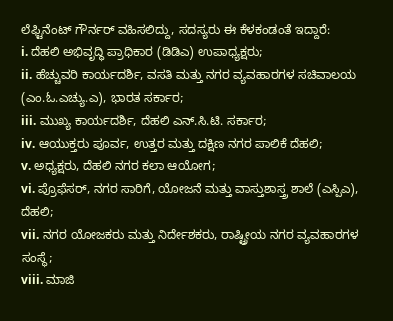ಲೆಫ್ಟಿನೆಂಟ್ ಗೌರ್ನರ್ ವಹಿಸಲಿದ್ದು, ಸದಸ್ಯರು ಈ ಕೆಳಕಂಡಂತೆ ಇದ್ದಾರೆ:
i. ದೆಹಲಿ ಅಭಿವೃದ್ಧಿ ಪ್ರಾಧಿಕಾರ (ಡಿಡಿಎ) ಉಪಾಧ್ಯಕ್ಷರು;
ii. ಹೆಚ್ಚುವರಿ ಕಾರ್ಯದರ್ಶಿ, ವಸತಿ ಮತ್ತು ನಗರ ವ್ಯವಹಾರಗಳ ಸಚಿವಾಲಯ (ಎಂ.ಓ.ಎಚ್ಯು.ಎ), ಭಾರತ ಸರ್ಕಾರ;
iii. ಮುಖ್ಯ ಕಾರ್ಯದರ್ಶಿ, ದೆಹಲಿ ಎನ್.ಸಿ.ಟಿ. ಸರ್ಕಾರ;
iv. ಆಯುಕ್ತರು ಪೂರ್ವ, ಉತ್ತರ ಮತ್ತು ದಕ್ಷಿಣ ನಗರ ಪಾಲಿಕೆ ದೆಹಲಿ;
v. ಅಧ್ಯಕ್ಷರು, ದೆಹಲಿ ನಗರ ಕಲಾ ಆಯೋಗ;
vi. ಪ್ರೊಫೆಸರ್, ನಗರ ಸಾರಿಗೆ, ಯೋಜನೆ ಮತ್ತು ವಾಸ್ತುಶಾಸ್ತ್ರ ಶಾಲೆ (ಎಸ್ಪಿಎ), ದೆಹಲಿ;
vii. ನಗರ ಯೋಜಕರು ಮತ್ತು ನಿರ್ದೇಶಕರು, ರಾಷ್ಟ್ರೀಯ ನಗರ ವ್ಯವಹಾರಗಳ ಸಂಸ್ಥೆ;
viii. ಮಾಜಿ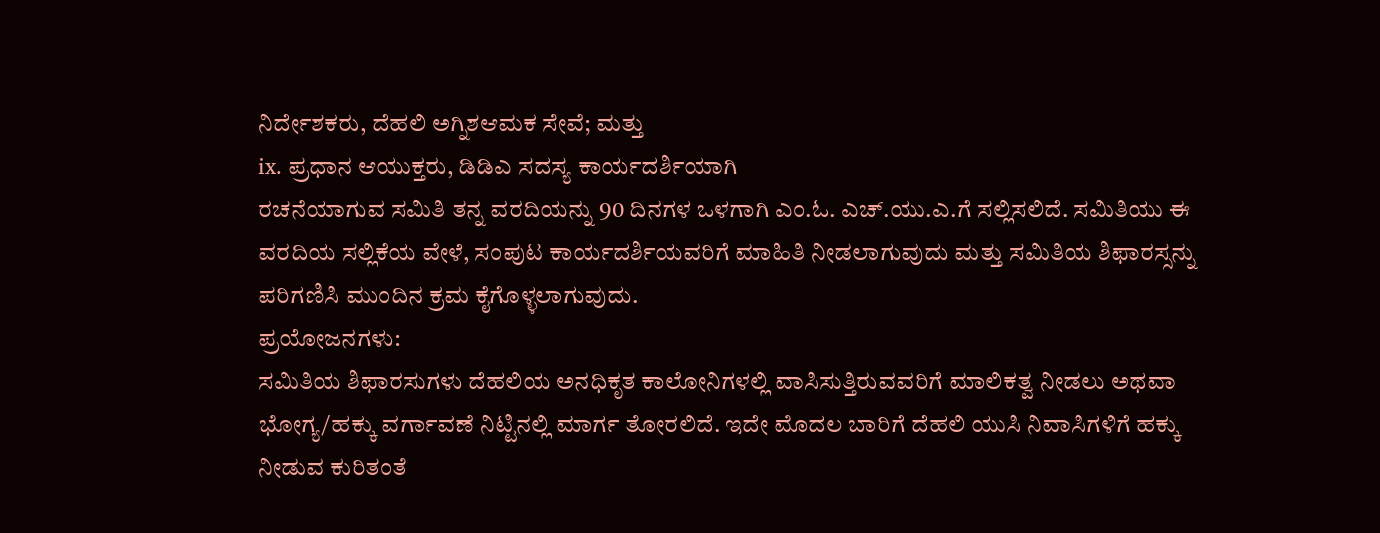ನಿರ್ದೇಶಕರು, ದೆಹಲಿ ಅಗ್ನಿಶಆಮಕ ಸೇವೆ; ಮತ್ತು
ix. ಪ್ರಧಾನ ಆಯುಕ್ತರು, ಡಿಡಿಎ ಸದಸ್ಯ ಕಾರ್ಯದರ್ಶಿಯಾಗಿ
ರಚನೆಯಾಗುವ ಸಮಿತಿ ತನ್ನ ವರದಿಯನ್ನು 90 ದಿನಗಳ ಒಳಗಾಗಿ ಎಂ.ಓ. ಎಚ್.ಯು.ಎ.ಗೆ ಸಲ್ಲಿಸಲಿದೆ. ಸಮಿತಿಯು ಈ ವರದಿಯ ಸಲ್ಲಿಕೆಯ ವೇಳೆ, ಸಂಪುಟ ಕಾರ್ಯದರ್ಶಿಯವರಿಗೆ ಮಾಹಿತಿ ನೀಡಲಾಗುವುದು ಮತ್ತು ಸಮಿತಿಯ ಶಿಫಾರಸ್ಸನ್ನು ಪರಿಗಣಿಸಿ ಮುಂದಿನ ಕ್ರಮ ಕೈಗೊಳ್ಳಲಾಗುವುದು.
ಪ್ರಯೋಜನಗಳು:
ಸಮಿತಿಯ ಶಿಫಾರಸುಗಳು ದೆಹಲಿಯ ಅನಧಿಕೃತ ಕಾಲೋನಿಗಳಲ್ಲಿ ವಾಸಿಸುತ್ತಿರುವವರಿಗೆ ಮಾಲಿಕತ್ವ ನೀಡಲು ಅಥವಾ ಭೋಗ್ಯ/ಹಕ್ಕು ವರ್ಗಾವಣೆ ನಿಟ್ಟಿನಲ್ಲಿ ಮಾರ್ಗ ತೋರಲಿದೆ. ಇದೇ ಮೊದಲ ಬಾರಿಗೆ ದೆಹಲಿ ಯುಸಿ ನಿವಾಸಿಗಳಿಗೆ ಹಕ್ಕು ನೀಡುವ ಕುರಿತಂತೆ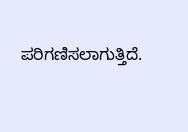ಪರಿಗಣಿಸಲಾಗುತ್ತಿದೆ.